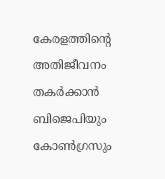കേരളത്തിന്റെ അതിജീവനം തകർക്കാൻ ബിജെപിയും കോൺഗ്രസും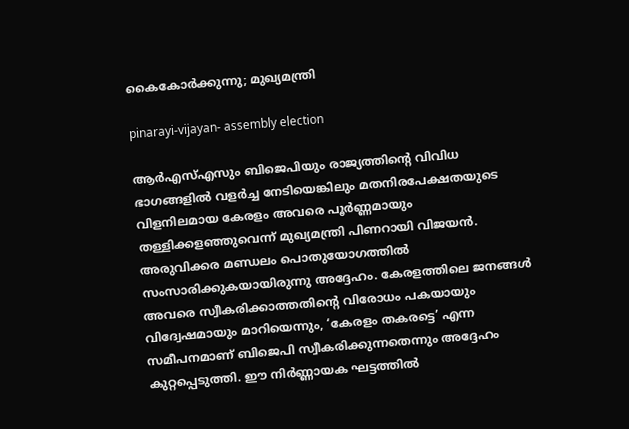കൈകോർക്കുന്നു; മുഖ്യമന്ത്രി

pinarayi-vijayan- assembly election

ആർഎസ്എസും ബിജെപിയും രാജ്യത്തിന്റെ വിവിധ ഭാഗങ്ങളിൽ വളർച്ച നേടിയെങ്കിലും മതനിരപേക്ഷതയുടെ വിളനിലമായ കേരളം അവരെ പൂർണ്ണമായും തള്ളിക്കളഞ്ഞുവെന്ന് മുഖ്യമന്ത്രി പിണറായി വിജയൻ. അരുവിക്കര മണ്ഡലം പൊതുയോഗത്തിൽ സംസാരിക്കുകയായിരുന്നു അദ്ദേഹം. കേരളത്തിലെ ജനങ്ങൾ അവരെ സ്വീകരിക്കാത്തതിന്റെ വിരോധം പകയായും വിദ്വേഷമായും മാറിയെന്നും, ‘കേരളം തകരട്ടെ’ എന്ന സമീപനമാണ് ബിജെപി സ്വീകരിക്കുന്നതെന്നും അദ്ദേഹം കുറ്റപ്പെടുത്തി. ഈ നിർണ്ണായക ഘട്ടത്തിൽ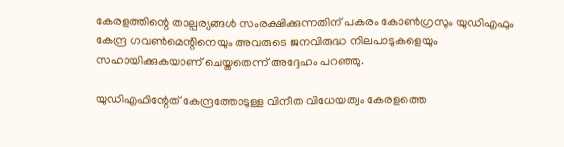കേരളത്തിന്റെ താല്പര്യങ്ങൾ സംരക്ഷിക്കുന്നതിന് പകരം കോൺഗ്രസും യുഡിഎഫും കേന്ദ്ര ഗവൺമെന്റിനെയും അവരുടെ ജനവിരുദ്ധ നിലപാടുകളെയും സഹായിക്കുകയാണ് ചെയ്തതെന്ന് അദ്ദേഹം പറഞ്ഞു.

യുഡിഎഫിന്റേത് കേന്ദ്രത്തോടുള്ള വിനീത വിധേയത്വം കേരളത്തെ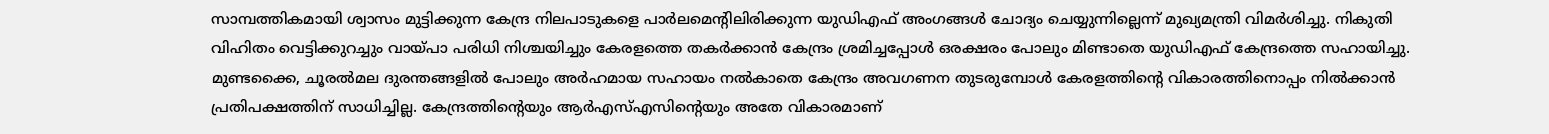സാമ്പത്തികമായി ശ്വാസം മുട്ടിക്കുന്ന കേന്ദ്ര നിലപാടുകളെ പാർലമെന്റിലിരിക്കുന്ന യുഡിഎഫ് അംഗങ്ങൾ ചോദ്യം ചെയ്യുന്നില്ലെന്ന് മുഖ്യമന്ത്രി വിമർശിച്ചു. നികുതി വിഹിതം വെട്ടിക്കുറച്ചും വായ്പാ പരിധി നിശ്ചയിച്ചും കേരളത്തെ തകർക്കാൻ കേന്ദ്രം ശ്രമിച്ചപ്പോൾ ഒരക്ഷരം പോലും മിണ്ടാതെ യുഡിഎഫ് കേന്ദ്രത്തെ സഹായിച്ചു. മുണ്ടക്കൈ, ചൂരൽമല ദുരന്തങ്ങളിൽ പോലും അർഹമായ സഹായം നൽകാതെ കേന്ദ്രം അവഗണന തുടരുമ്പോൾ കേരളത്തിന്റെ വികാരത്തിനൊപ്പം നിൽക്കാൻ പ്രതിപക്ഷത്തിന് സാധിച്ചില്ല. കേന്ദ്രത്തിന്റെയും ആർഎസ്എസിന്റെയും അതേ വികാരമാണ്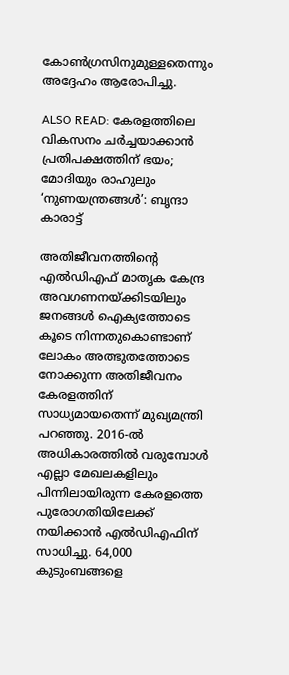കോൺഗ്രസിനുമുള്ളതെന്നും അദ്ദേഹം ആരോപിച്ചു.

ALSO READ: കേരളത്തിലെ വികസനം ചർച്ചയാക്കാൻ പ്രതിപക്ഷത്തിന് ഭയം; മോദിയും രാഹുലും ‘നുണയന്ത്രങ്ങൾ’: ബൃന്ദാ കാരാട്ട്

അതിജീവനത്തിന്റെ എൽഡിഎഫ് മാതൃക കേന്ദ്ര അവഗണനയ്ക്കിടയിലും ജനങ്ങൾ ഐക്യത്തോടെ കൂടെ നിന്നതുകൊണ്ടാണ് ലോകം അത്ഭുതത്തോടെ നോക്കുന്ന അതിജീവനം കേരളത്തിന് സാധ്യമായതെന്ന് മുഖ്യമന്ത്രി പറഞ്ഞു. 2016-ൽ അധികാരത്തിൽ വരുമ്പോൾ എല്ലാ മേഖലകളിലും പിന്നിലായിരുന്ന കേരളത്തെ പുരോഗതിയിലേക്ക് നയിക്കാൻ എൽഡിഎഫിന് സാധിച്ചു. 64,000 കുടുംബങ്ങളെ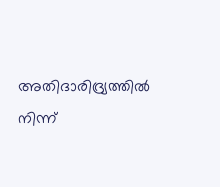അതിദാരിദ്ര്യത്തിൽ നിന്ന്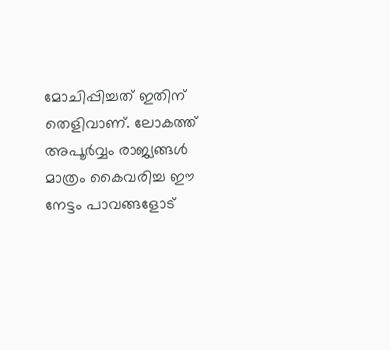മോചിപ്പിച്ചത് ഇതിന് തെളിവാണ്. ലോകത്ത് അപൂർവ്വം രാജ്യങ്ങൾ മാത്രം കൈവരിച്ച ഈ നേട്ടം പാവങ്ങളോട്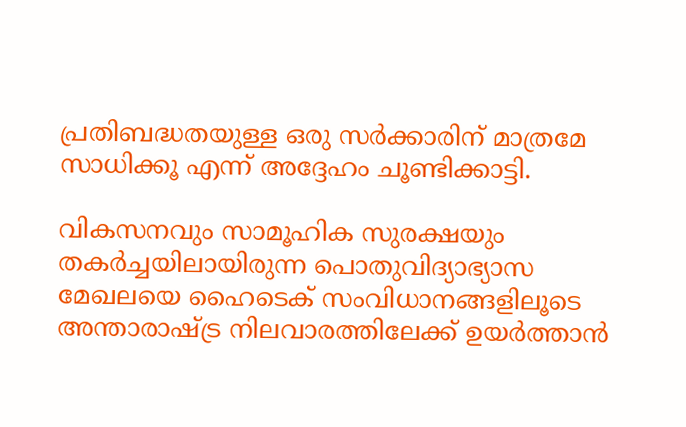പ്രതിബദ്ധതയുള്ള ഒരു സർക്കാരിന് മാത്രമേ സാധിക്കൂ എന്ന് അദ്ദേഹം ചൂണ്ടിക്കാട്ടി.

വികസനവും സാമൂഹിക സുരക്ഷയും തകർച്ചയിലായിരുന്ന പൊതുവിദ്യാഭ്യാസ മേഖലയെ ഹൈടെക് സംവിധാനങ്ങളിലൂടെ അന്താരാഷ്ട്ര നിലവാരത്തിലേക്ക് ഉയർത്താൻ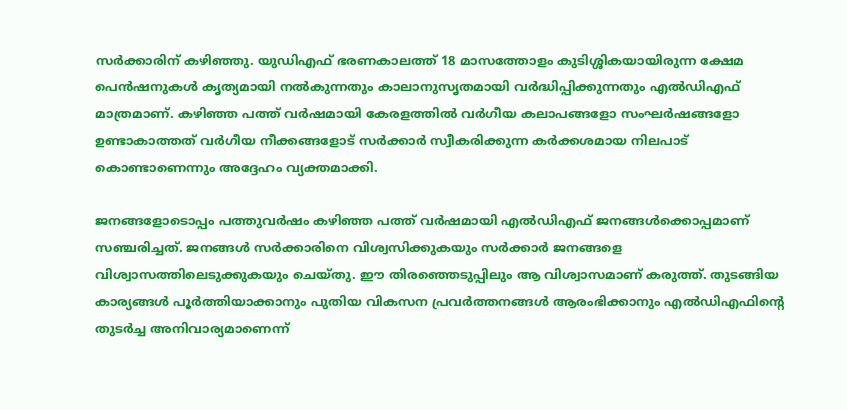സർക്കാരിന് കഴിഞ്ഞു. യുഡിഎഫ് ഭരണകാലത്ത് 18 മാസത്തോളം കുടിശ്ശികയായിരുന്ന ക്ഷേമ പെൻഷനുകൾ കൃത്യമായി നൽകുന്നതും കാലാനുസൃതമായി വർദ്ധിപ്പിക്കുന്നതും എൽഡിഎഫ് മാത്രമാണ്. കഴിഞ്ഞ പത്ത് വർഷമായി കേരളത്തിൽ വർഗീയ കലാപങ്ങളോ സംഘർഷങ്ങളോ ഉണ്ടാകാത്തത് വർഗീയ നീക്കങ്ങളോട് സർക്കാർ സ്വീകരിക്കുന്ന കർക്കശമായ നിലപാട് കൊണ്ടാണെന്നും അദ്ദേഹം വ്യക്തമാക്കി.

ജനങ്ങളോടൊപ്പം പത്തുവർഷം കഴിഞ്ഞ പത്ത് വർഷമായി എൽഡിഎഫ് ജനങ്ങൾക്കൊപ്പമാണ് സഞ്ചരിച്ചത്. ജനങ്ങൾ സർക്കാരിനെ വിശ്വസിക്കുകയും സർക്കാർ ജനങ്ങളെ വിശ്വാസത്തിലെടുക്കുകയും ചെയ്തു. ഈ തിരഞ്ഞെടുപ്പിലും ആ വിശ്വാസമാണ് കരുത്ത്. തുടങ്ങിയ കാര്യങ്ങൾ പൂർത്തിയാക്കാനും പുതിയ വികസന പ്രവർത്തനങ്ങൾ ആരംഭിക്കാനും എൽഡിഎഫിന്റെ തുടർച്ച അനിവാര്യമാണെന്ന്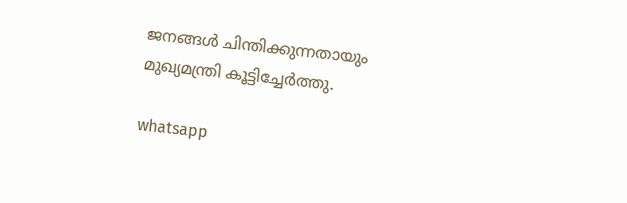ജനങ്ങൾ ചിന്തിക്കുന്നതായും മുഖ്യമന്ത്രി കൂട്ടിച്ചേർത്തു.

whatsapp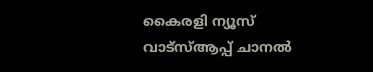കൈരളി ന്യൂസ് വാട്‌സ്ആപ്പ് ചാനല്‍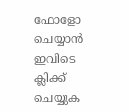ഫോളോ ചെയ്യാന്‍ ഇവിടെ ക്ലിക്ക് ചെയ്യുക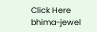Click Here
bhima-jewel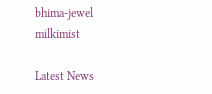bhima-jewel
milkimist

Latest News